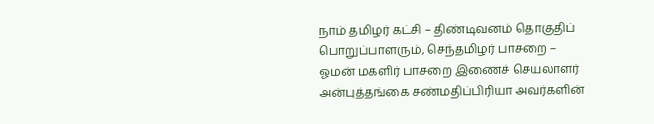நாம் தமிழர் கட்சி – திண்டிவனம் தொகுதிப் பொறுப்பாளரும், செந்தமிழர் பாசறை – ஓமன் மகளிர் பாசறை இணைச் செயலாளர் அன்புத்தங்கை சண்மதிப்பிரியா அவர்களின்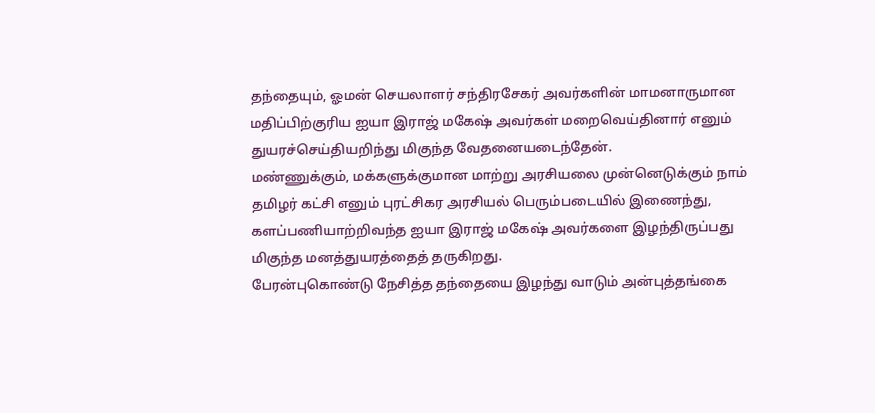தந்தையும், ஓமன் செயலாளர் சந்திரசேகர் அவர்களின் மாமனாருமான மதிப்பிற்குரிய ஐயா இராஜ் மகேஷ் அவர்கள் மறைவெய்தினார் எனும் துயரச்செய்தியறிந்து மிகுந்த வேதனையடைந்தேன்.
மண்ணுக்கும், மக்களுக்குமான மாற்று அரசியலை முன்னெடுக்கும் நாம் தமிழர் கட்சி எனும் புரட்சிகர அரசியல் பெரும்படையில் இணைந்து, களப்பணியாற்றிவந்த ஐயா இராஜ் மகேஷ் அவர்களை இழந்திருப்பது மிகுந்த மனத்துயரத்தைத் தருகிறது.
பேரன்புகொண்டு நேசித்த தந்தையை இழந்து வாடும் அன்புத்தங்கை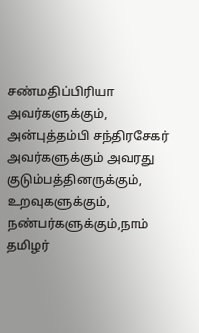சண்மதிப்பிரியா அவர்களுக்கும், அன்புத்தம்பி சந்திரசேகர் அவர்களுக்கும் அவரது குடும்பத்தினருக்கும், உறவுகளுக்கும், நண்பர்களுக்கும்,நாம் தமிழர்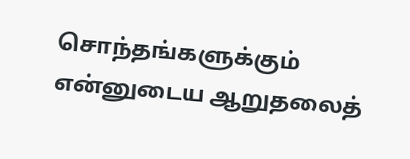சொந்தங்களுக்கும் என்னுடைய ஆறுதலைத்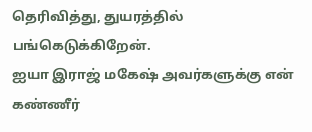தெரிவித்து, துயரத்தில் பங்கெடுக்கிறேன்.
ஐயா இராஜ் மகேஷ் அவர்களுக்கு என் கண்ணீர்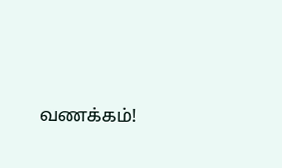வணக்கம்!